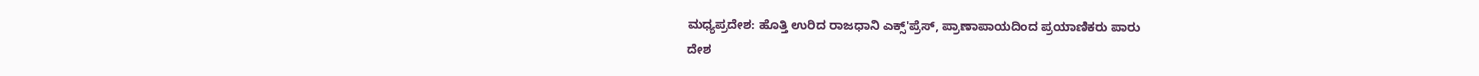ಮಧ್ಯಪ್ರದೇಶ: ಹೊತ್ತಿ ಉರಿದ ರಾಜಧಾನಿ ಎಕ್ಸ್'ಪ್ರೆಸ್, ಪ್ರಾಣಾಪಾಯದಿಂದ ಪ್ರಯಾಣಿಕರು ಪಾರು
ದೇಶ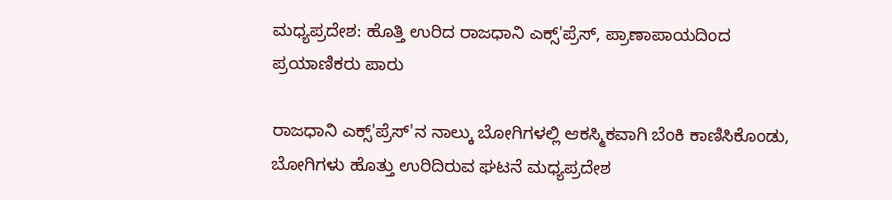ಮಧ್ಯಪ್ರದೇಶ: ಹೊತ್ತಿ ಉರಿದ ರಾಜಧಾನಿ ಎಕ್ಸ್'ಪ್ರೆಸ್, ಪ್ರಾಣಾಪಾಯದಿಂದ ಪ್ರಯಾಣಿಕರು ಪಾರು

ರಾಜಧಾನಿ ಎಕ್ಸ್'ಪ್ರೆಸ್'ನ ನಾಲ್ಕು ಬೋಗಿಗಳಲ್ಲಿ ಆಕಸ್ಮಿಕವಾಗಿ ಬೆಂಕಿ ಕಾಣಿಸಿಕೊಂಡು, ಬೋಗಿಗಳು ಹೊತ್ತು ಉರಿದಿರುವ ಘಟನೆ ಮಧ್ಯಪ್ರದೇಶ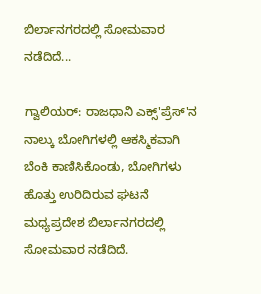ಬಿರ್ಲಾನಗರದಲ್ಲಿ ಸೋಮವಾರ ನಡೆದಿದೆ...

ಗ್ವಾಲಿಯರ್: ರಾಜಧಾನಿ ಎಕ್ಸ್'ಪ್ರೆಸ್'ನ ನಾಲ್ಕು ಬೋಗಿಗಳಲ್ಲಿ ಆಕಸ್ಮಿಕವಾಗಿ ಬೆಂಕಿ ಕಾಣಿಸಿಕೊಂಡು, ಬೋಗಿಗಳು ಹೊತ್ತು ಉರಿದಿರುವ ಘಟನೆ ಮಧ್ಯಪ್ರದೇಶ ಬಿರ್ಲಾನಗರದಲ್ಲಿ ಸೋಮವಾರ ನಡೆದಿದೆ.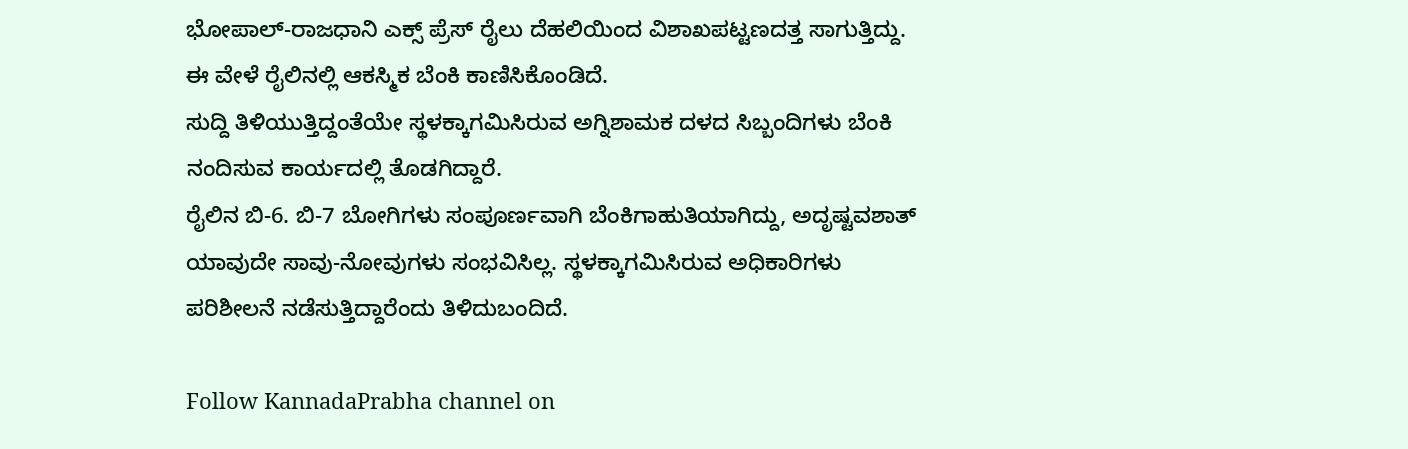ಭೋಪಾಲ್-ರಾಜಧಾನಿ ಎಕ್ಸ್ ಪ್ರೆಸ್ ರೈಲು ದೆಹಲಿಯಿಂದ ವಿಶಾಖಪಟ್ಟಣದತ್ತ ಸಾಗುತ್ತಿದ್ದು. ಈ ವೇಳೆ ರೈಲಿನಲ್ಲಿ ಆಕಸ್ಮಿಕ ಬೆಂಕಿ ಕಾಣಿಸಿಕೊಂಡಿದೆ.
ಸುದ್ದಿ ತಿಳಿಯುತ್ತಿದ್ದಂತೆಯೇ ಸ್ಥಳಕ್ಕಾಗಮಿಸಿರುವ ಅಗ್ನಿಶಾಮಕ ದಳದ ಸಿಬ್ಬಂದಿಗಳು ಬೆಂಕಿ ನಂದಿಸುವ ಕಾರ್ಯದಲ್ಲಿ ತೊಡಗಿದ್ದಾರೆ.
ರೈಲಿನ ಬಿ-6. ಬಿ-7 ಬೋಗಿಗಳು ಸಂಪೂರ್ಣವಾಗಿ ಬೆಂಕಿಗಾಹುತಿಯಾಗಿದ್ದು, ಅದೃಷ್ಟವಶಾತ್ ಯಾವುದೇ ಸಾವು-ನೋವುಗಳು ಸಂಭವಿಸಿಲ್ಲ. ಸ್ಥಳಕ್ಕಾಗಮಿಸಿರುವ ಅಧಿಕಾರಿಗಳು ಪರಿಶೀಲನೆ ನಡೆಸುತ್ತಿದ್ದಾರೆಂದು ತಿಳಿದುಬಂದಿದೆ.

Follow KannadaPrabha channel on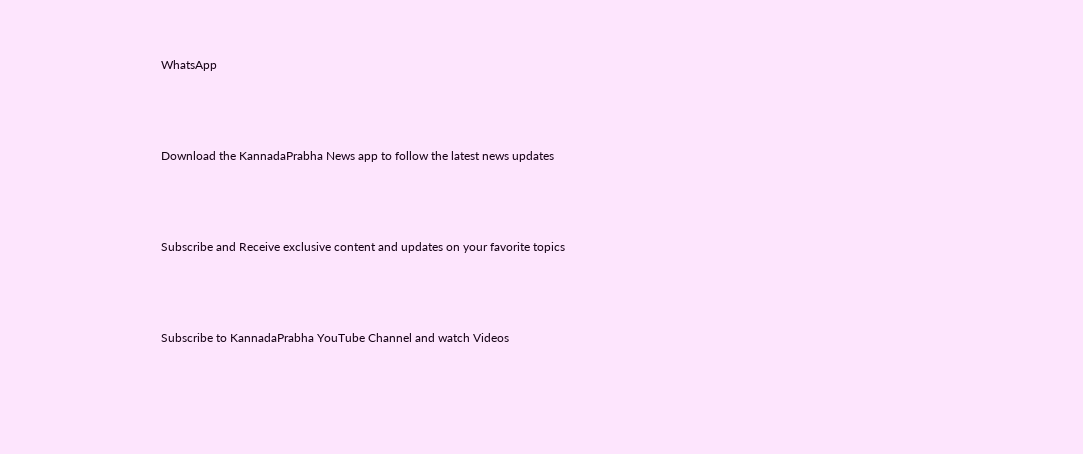WhatsApp



Download the KannadaPrabha News app to follow the latest news updates



Subscribe and Receive exclusive content and updates on your favorite topics



Subscribe to KannadaPrabha YouTube Channel and watch Videos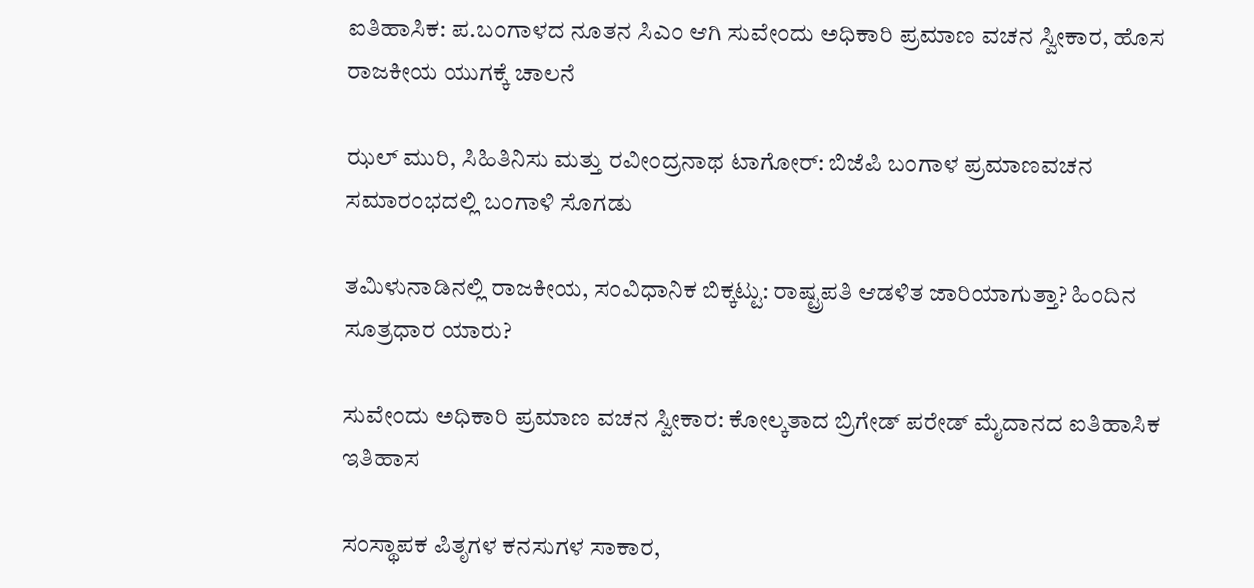ಐತಿಹಾಸಿಕ: ಪ.ಬಂಗಾಳದ ನೂತನ ಸಿಎಂ ಆಗಿ ಸುವೇಂದು ಅಧಿಕಾರಿ ಪ್ರಮಾಣ ವಚನ ಸ್ವೀಕಾರ, ಹೊಸ ರಾಜಕೀಯ ಯುಗಕ್ಕೆ ಚಾಲನೆ

ಝಲ್ ಮುರಿ, ಸಿಹಿತಿನಿಸು ಮತ್ತು ರವೀಂದ್ರನಾಥ ಟಾಗೋರ್: ಬಿಜೆಪಿ ಬಂಗಾಳ ಪ್ರಮಾಣವಚನ ಸಮಾರಂಭದಲ್ಲಿ ಬಂಗಾಳಿ ಸೊಗಡು

ತಮಿಳುನಾಡಿನಲ್ಲಿ ರಾಜಕೀಯ, ಸಂವಿಧಾನಿಕ ಬಿಕ್ಕಟ್ಟು: ರಾಷ್ಟ್ರಪತಿ ಆಡಳಿತ ಜಾರಿಯಾಗುತ್ತಾ? ಹಿಂದಿನ ಸೂತ್ರಧಾರ ಯಾರು?

ಸುವೇಂದು ಅಧಿಕಾರಿ ಪ್ರಮಾಣ ವಚನ ಸ್ವೀಕಾರ: ಕೋಲ್ಕತಾದ ಬ್ರಿಗೇಡ್ ಪರೇಡ್ ಮೈದಾನದ ಐತಿಹಾಸಿಕ ಇತಿಹಾಸ

ಸಂಸ್ಥಾಪಕ ಪಿತೃಗಳ ಕನಸುಗಳ ಸಾಕಾರ,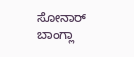ಸೋನಾರ್ ಬಾಂಗ್ಲಾ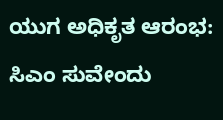ಯುಗ ಅಧಿಕೃತ ಆರಂಭ: ಸಿಎಂ ಸುವೇಂದು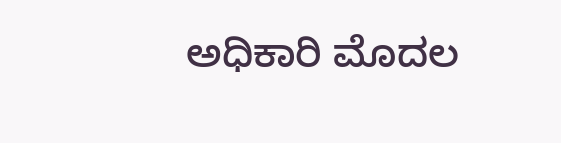ಅಧಿಕಾರಿ ಮೊದಲ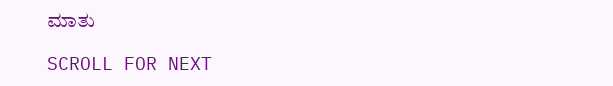ಮಾತು

SCROLL FOR NEXT